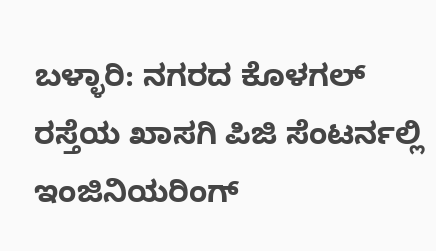ಬಳ್ಳಾರಿ: ನಗರದ ಕೊಳಗಲ್ ರಸ್ತೆಯ ಖಾಸಗಿ ಪಿಜಿ ಸೆಂಟರ್ನಲ್ಲಿ ಇಂಜಿನಿಯರಿಂಗ್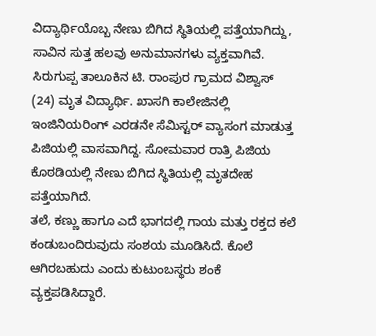ವಿದ್ಯಾರ್ಥಿಯೊಬ್ಬ ನೇಣು ಬಿಗಿದ ಸ್ಥಿತಿಯಲ್ಲಿ ಪತ್ತೆಯಾಗಿದ್ದು, ಸಾವಿನ ಸುತ್ತ ಹಲವು ಅನುಮಾನಗಳು ವ್ಯಕ್ತವಾಗಿವೆ.
ಸಿರುಗುಪ್ಪ ತಾಲೂಕಿನ ಟಿ. ರಾಂಪುರ ಗ್ರಾಮದ ವಿಶ್ವಾಸ್ (24) ಮೃತ ವಿದ್ಯಾರ್ಥಿ. ಖಾಸಗಿ ಕಾಲೇಜಿನಲ್ಲಿ ಇಂಜಿನಿಯರಿಂಗ್ ಎರಡನೇ ಸೆಮಿಸ್ಟರ್ ವ್ಯಾಸಂಗ ಮಾಡುತ್ತ ಪಿಜಿಯಲ್ಲಿ ವಾಸವಾಗಿದ್ದ. ಸೋಮವಾರ ರಾತ್ರಿ ಪಿಜಿಯ ಕೊಠಡಿಯಲ್ಲಿ ನೇಣು ಬಿಗಿದ ಸ್ಥಿತಿಯಲ್ಲಿ ಮೃತದೇಹ ಪತ್ತೆಯಾಗಿದೆ.
ತಲೆ, ಕಣ್ಣು ಹಾಗೂ ಎದೆ ಭಾಗದಲ್ಲಿ ಗಾಯ ಮತ್ತು ರಕ್ತದ ಕಲೆ ಕಂಡುಬಂದಿರುವುದು ಸಂಶಯ ಮೂಡಿಸಿದೆ. ಕೊಲೆ ಆಗಿರಬಹುದು ಎಂದು ಕುಟುಂಬಸ್ಥರು ಶಂಕೆ ವ್ಯಕ್ತಪಡಿಸಿದ್ದಾರೆ.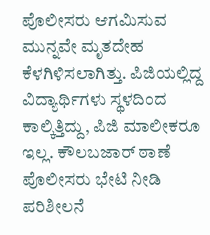ಪೊಲೀಸರು ಆಗಮಿಸುವ ಮುನ್ನವೇ ಮೃತದೇಹ ಕೆಳಗಿಳಿಸಲಾಗಿತ್ತು. ಪಿಜಿಯಲ್ಲಿದ್ದ ವಿದ್ಯಾರ್ಥಿಗಳು ಸ್ಥಳದಿಂದ ಕಾಲ್ಕಿತ್ತಿದ್ದು, ಪಿಜಿ ಮಾಲೀಕರೂ ಇಲ್ಲ. ಕೌಲಬಜಾರ್ ಠಾಣೆ ಪೊಲೀಸರು ಭೇಟಿ ನೀಡಿ ಪರಿಶೀಲನೆ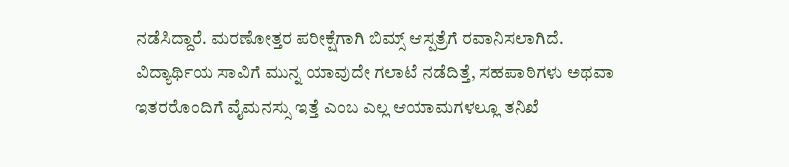ನಡೆಸಿದ್ದಾರೆ. ಮರಣೋತ್ತರ ಪರೀಕ್ಷೆಗಾಗಿ ಬಿಮ್ಸ್ ಆಸ್ಪತ್ರೆಗೆ ರವಾನಿಸಲಾಗಿದೆ.
ವಿದ್ಯಾರ್ಥಿಯ ಸಾವಿಗೆ ಮುನ್ನ ಯಾವುದೇ ಗಲಾಟೆ ನಡೆದಿತ್ತೆ, ಸಹಪಾಠಿಗಳು ಅಥವಾ ಇತರರೊಂದಿಗೆ ವೈಮನಸ್ಸು ಇತ್ತೆ ಎಂಬ ಎಲ್ಲ ಆಯಾಮಗಳಲ್ಲೂ ತನಿಖೆ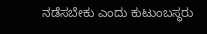ನಡೆಸಬೇಕು ಎಂದು ಕುಟುಂಬಸ್ಥರು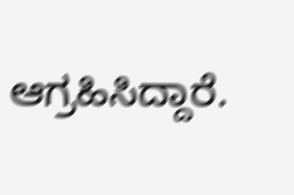ಆಗ್ರಹಿಸಿದ್ದಾರೆ.